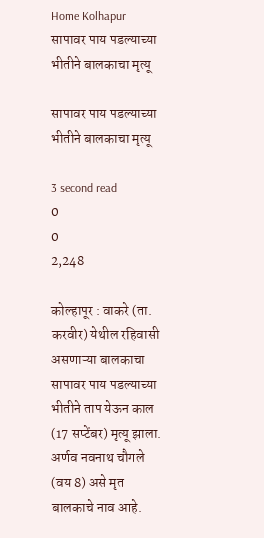Home Kolhapur सापावर पाय पडल्याच्या भीतीने बालकाचा मृत्यू

सापावर पाय पडल्याच्या भीतीने बालकाचा मृत्यू

3 second read
0
0
2,248

कोल्हापूर : वाकरे (ता. करवीर) येथील रहिवासी असणाऱ्या बालकाचा सापावर पाय पडल्याच्या भीतीने ताप येऊन काल (17 सप्टेंबर) मृत्यू झाला. अर्णव नवनाथ चौगले (वय 8) असे मृत बालकाचे नाव आहे.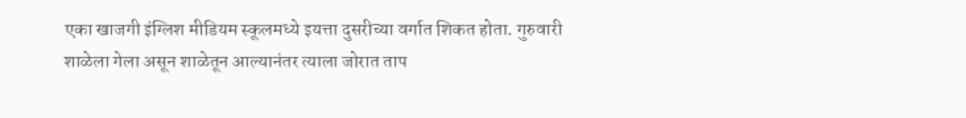एका खाजगी इंग्लिश मीडियम स्कूलमध्ये इयत्ता दुसरीच्या वर्गात शिकत होता. गुरुवारी शाळेला गेला असून शाळेतून आल्यानंतर त्याला जोरात ताप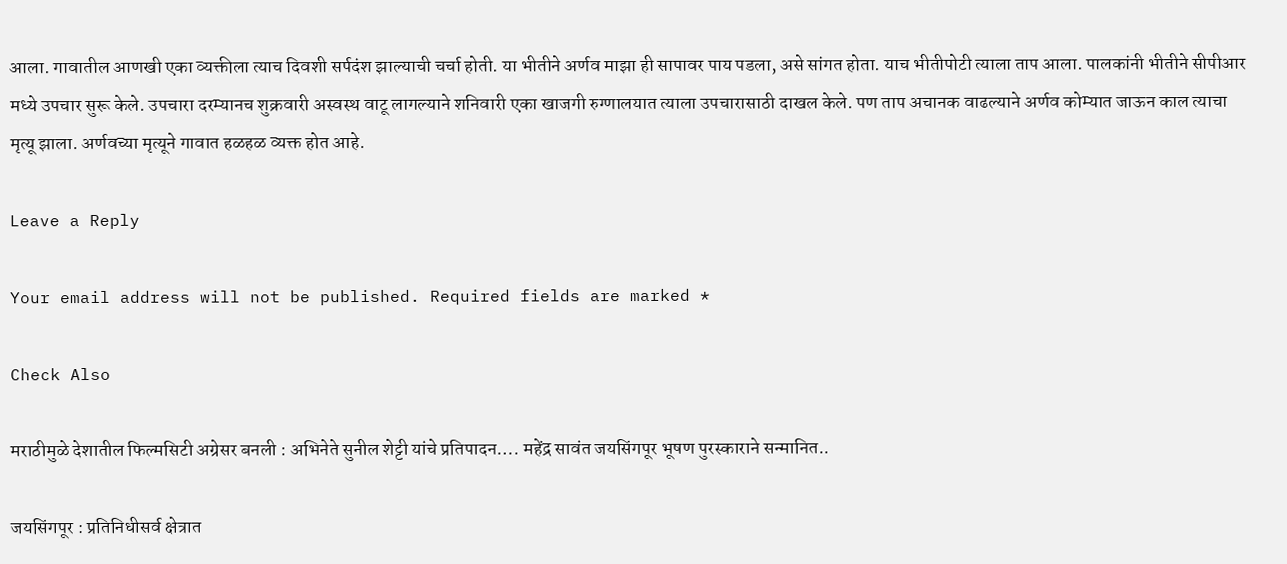आला. गावातील आणखी एका व्यक्तीला त्याच दिवशी सर्पदंश झाल्याची चर्चा होती. या भीतीने अर्णव माझा ही सापावर पाय पडला, असे सांगत होता. याच भीतीपोटी त्याला ताप आला. पालकांनी भीतीने सीपीआर मध्ये उपचार सुरू केले. उपचारा दरम्यानच शुक्रवारी अस्वस्थ वाटू लागल्याने शनिवारी एका खाजगी रुग्णालयात त्याला उपचारासाठी दाखल केले. पण ताप अचानक वाढल्याने अर्णव कोम्यात जाऊन काल त्याचा मृत्यू झाला. अर्णवच्या मृत्यूने गावात हळहळ व्यक्त होत आहे.

Leave a Reply

Your email address will not be published. Required fields are marked *

Check Also

मराठीमुळे देशातील फिल्मसिटी अग्रेसर बनली : अभिनेते सुनील शेट्टी यांचे प्रतिपादन…. महेंद्र सावंत जयसिंगपूर भूषण पुरस्काराने सन्मानित..

जयसिंगपूर : प्रतिनिधीसर्व क्षेत्रात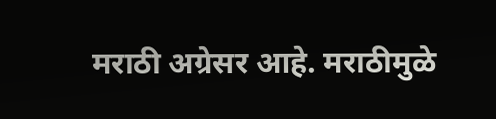मराठी अग्रेसर आहे. मराठीमुळे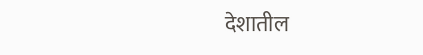देशातील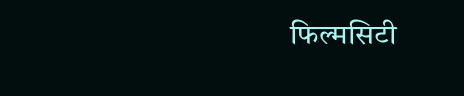फिल्मसिटी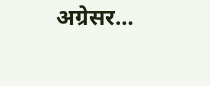अग्रेसर…